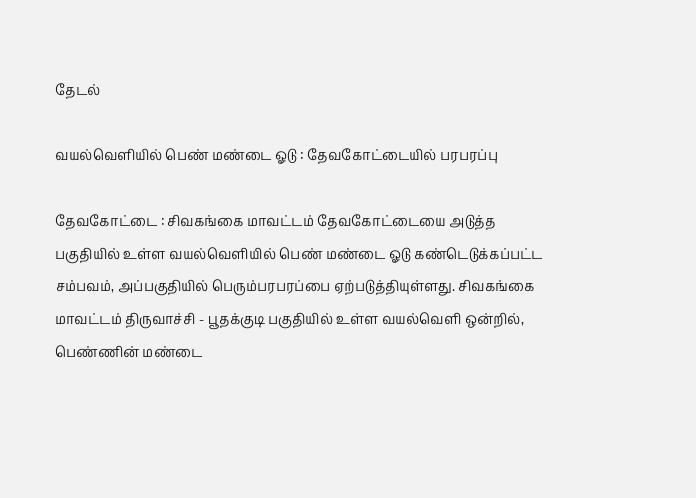தேடல்

வயல்வெளியில் பெண் மண்டை ஓடு : தேவகோட்டையில் பரபரப்‌பு

தேவகோட்டை : சிவகங்கை மாவட்டம் தேவகோட்டையை அடுத்த பகுதியில் உள்ள வயல்வெளியில் பெண் மண்டை ஓடு கண்டெடுக்கப்பட்ட சம்பவம், அப்பகுதியில் பெரும்பரபரப்பை ஏற்படுத்தியுள்ளது. சிவகங்கை மாவட்டம் திருவாச்சி - பூதக்குடி பகுதியில் உள்ள வயல்வெளி ஒன்றில், பெண்ணின் மண்டை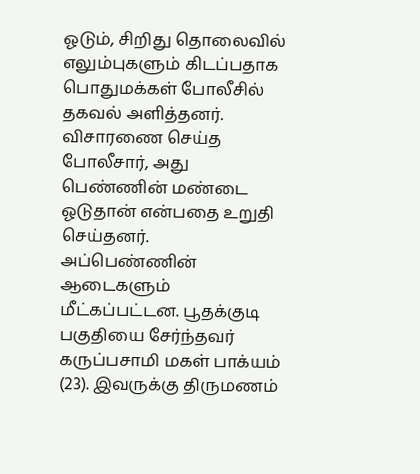ஓடும், சிறிது தொலைவில் எலும்புகளும் கிடப்பதாக பொதுமக்கள் போலீசில் தகவல் அளித்தனர். விசாரணை செய்த போலீசார், அது பெண்ணின் மண்டை ஓடுதான் என்பதை உறுதி செய்தனர். அப்பெண்ணின் ஆடைகளும் மீட்கப்பட்டன. பூதக்குடி பகுதி‌யை‌ சேர்ந்தவர் கருப்பசாமி மகள் பாக்யம் (23). இவருக்கு திருமணம்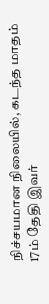நிச்சயமான நிலையில், கடந்த மாதம் 17ம் தேதி இவர்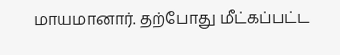மாயமானார். தற்போது மீட்கப்பட்ட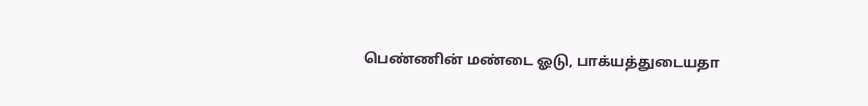பெண்ணின் மண்டை ஓடு, பாக்யத்துடையதா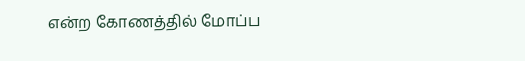என்ற கோணத்தில் மோப்ப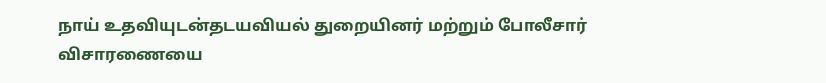நாய் உதவியுடன்தடயவியல் துறையினர் மற்றும் போலீசார் விசாரணையை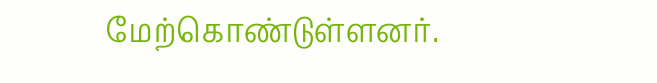மேற்கொண்டுள்ளனர்.